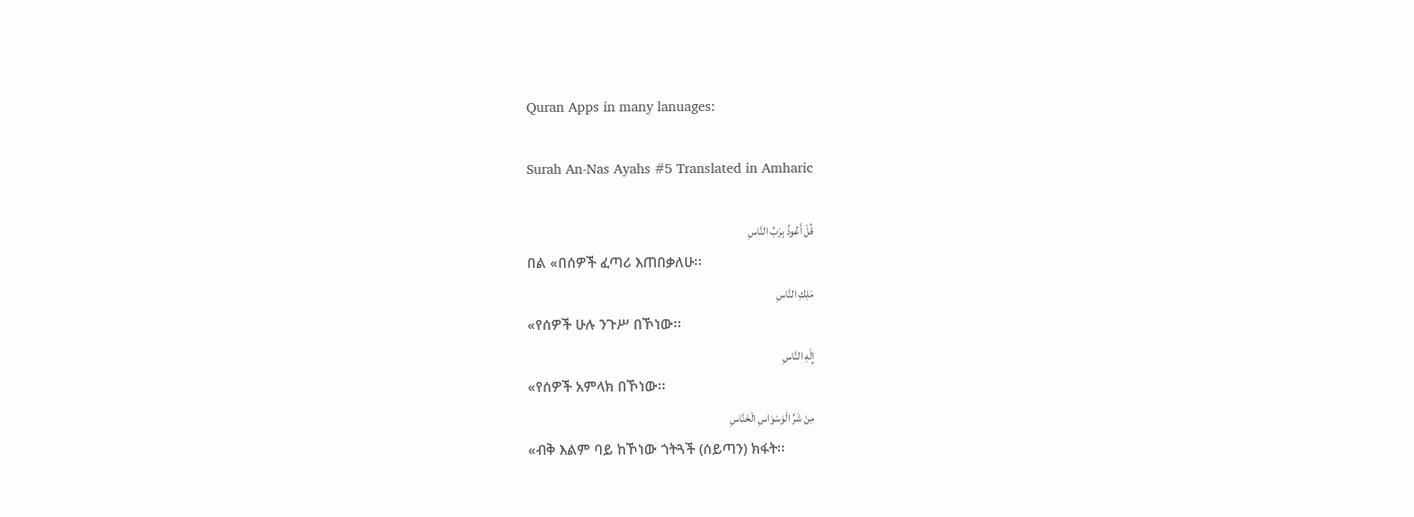Quran Apps in many lanuages:

Surah An-Nas Ayahs #5 Translated in Amharic

قُلْ أَعُوذُ بِرَبِّ النَّاسِ
በል «በሰዎች ፈጣሪ እጠበቃለሁ፡፡
مَلِكِ النَّاسِ
«የሰዎች ሁሉ ንጉሥ በኾነው፡፡
إِلَٰهِ النَّاسِ
«የሰዎች አምላክ በኾነው፡፡
مِنْ شَرِّ الْوَسْوَاسِ الْخَنَّاسِ
«ብቅ እልም ባይ ከኾነው ጎትጓች (ሰይጣን) ክፋት፡፡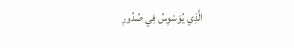الَّذِي يُوَسْوِسُ فِي صُدُورِ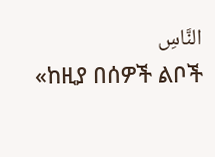النَّاسِ
«ከዚያ በሰዎች ልቦች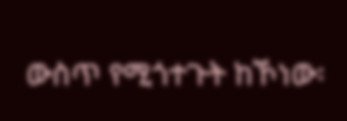ውስጥ የሚጎተጉት ከኾነው፡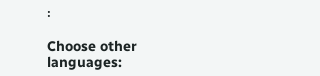፡

Choose other languages: